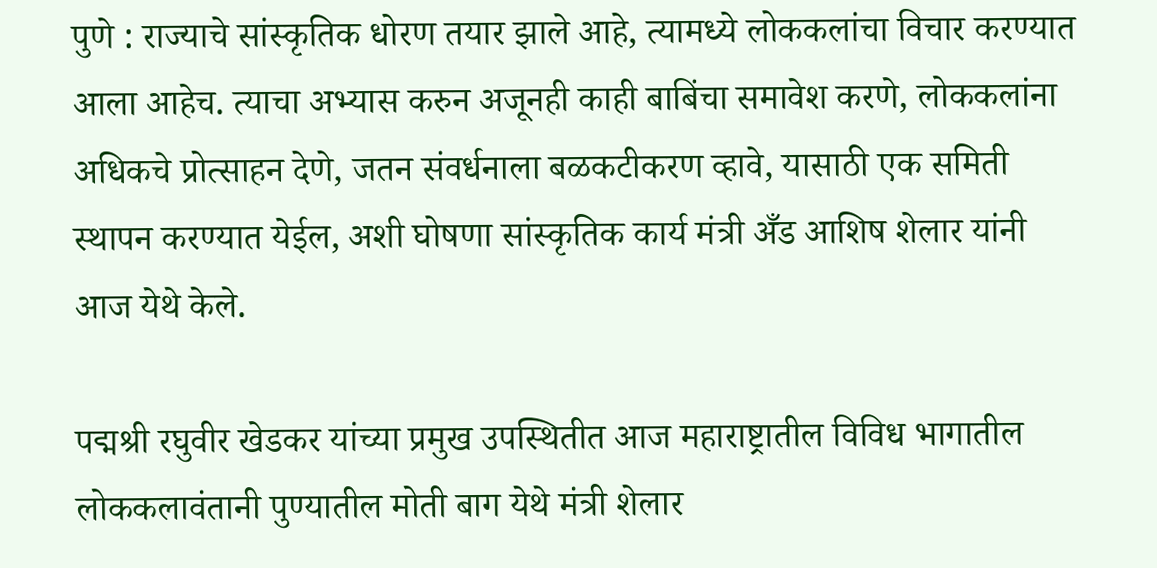पुणे : राज्याचे सांस्कृतिक धोरण तयार झाले आहे, त्यामध्ये लोककलांचा विचार करण्यात आला आहेच. त्याचा अभ्यास करुन अजूनही काही बाबिंचा समावेश करणे, लोककलांना अधिकचे प्रोत्साहन देणे, जतन संवर्धनाला बळकटीकरण व्हावे, यासाठी एक समिती स्थापन करण्यात येईल, अशी घोषणा सांस्कृतिक कार्य मंत्री अँड आशिष शेलार यांनी आज येथे केले.

पद्मश्री रघुवीर खेडकर यांच्या प्रमुख उपस्थितीत आज महाराष्ट्रातील विविध भागातील लोककलावंतानी पुण्यातील मोती बाग येथे मंत्री शेलार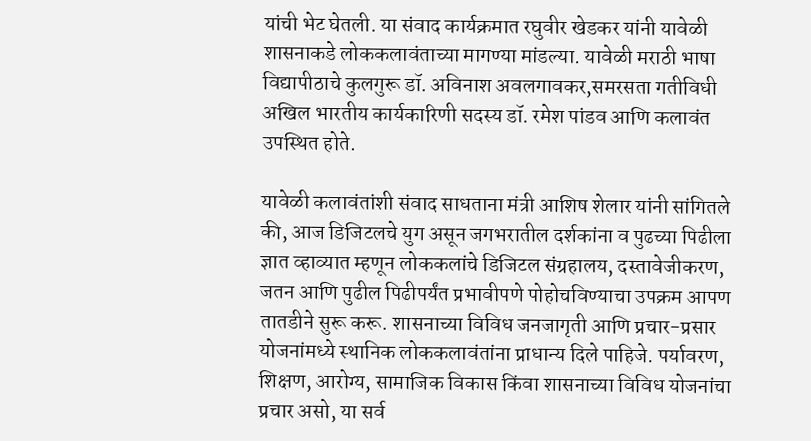यांची भेट घेतली. या संवाद कार्यक्रमात रघुवीर खेडकर यांनी यावेळी शासनाकडे लोककलावंताच्या मागण्या मांडल्या. यावेळी मराठी भाषा विद्यापीठाचे कुलगुरू डॉ. अविनाश अवलगावकर,समरसता गतीविधी अखिल भारतीय कार्यकारिणी सदस्य डॉ. रमेश पांडव आणि कलावंत उपस्थित होते.

यावेळी कलावंतांशी संवाद साधताना मंत्री आशिष शेलार यांनी सांगितले की, आज डिजिटलचे युग असून जगभरातील दर्शकांना व पुढच्या पिढीला ज्ञात व्हाव्यात म्हणून लोककलांचे डिजिटल संग्रहालय, दस्तावेजीकरण, जतन आणि पुढील पिढीपर्यंत प्रभावीपणे पोहोचविण्याचा उपक्रम आपण तातडीने सुरू करू. शासनाच्या विविध जनजागृती आणि प्रचार-प्रसार योजनांमध्ये स्थानिक लोककलावंतांना प्राधान्य दिले पाहिजे. पर्यावरण, शिक्षण, आरोग्य, सामाजिक विकास किंवा शासनाच्या विविध योजनांचा प्रचार असो, या सर्व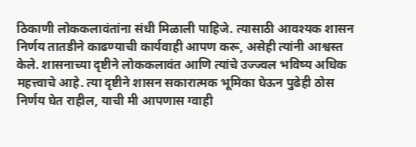ठिकाणी लोककलावंतांना संधी मिळाली पाहिजे. त्यासाठी आवश्यक शासन निर्णय तातडीने काढण्याची कार्यवाही आपण करू, असेही त्यांनी आश्वस्त केले. शासनाच्या दृष्टीने लोककलावंत आणि त्यांचे उज्ज्वल भविष्य अधिक महत्त्वाचे आहे. त्या दृष्टीने शासन सकारात्मक भूमिका घेऊन पुढेही ठोस निर्णय घेत राहील, याची मी आपणास ग्वाही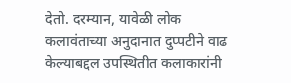देतो. दरम्यान, यावेळी लोक कलावंताच्या अनुदानात दुप्पटीने वाढ केल्याबद्दल उपस्थितीत कलाकारांनी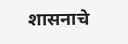शासनाचे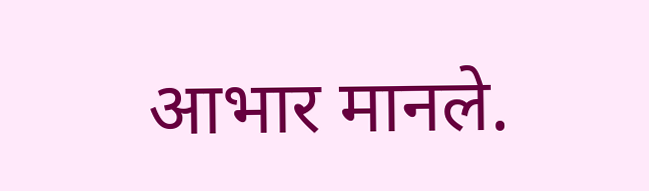आभार मानले.